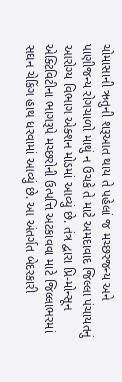ચોમાસાની ઋતુની શરૂઆત થાય તે પહેલાં જ મચ્છરજન્ય અને પાણીજન્ય રોગચાળો માથું ન ઉચકે તે માટે અમદાવાદ જિલ્લા પંચાયતનું આરોગ્ય વિભાગ એક્શન મોડમાં આવ્યું છે. તંત્ર દ્વારા પ્રિ-મોન્સૂન એક્ટિવિટીના ભાગરૂપે મચ્છરોની ઉત્પત્તિ અટકાવવા માટે જિલ્લાભરમાં સઘન ચેકિંગ હાથ ધરવામાં આવ્યું છે. આ અંતર્ગત બેદરકારી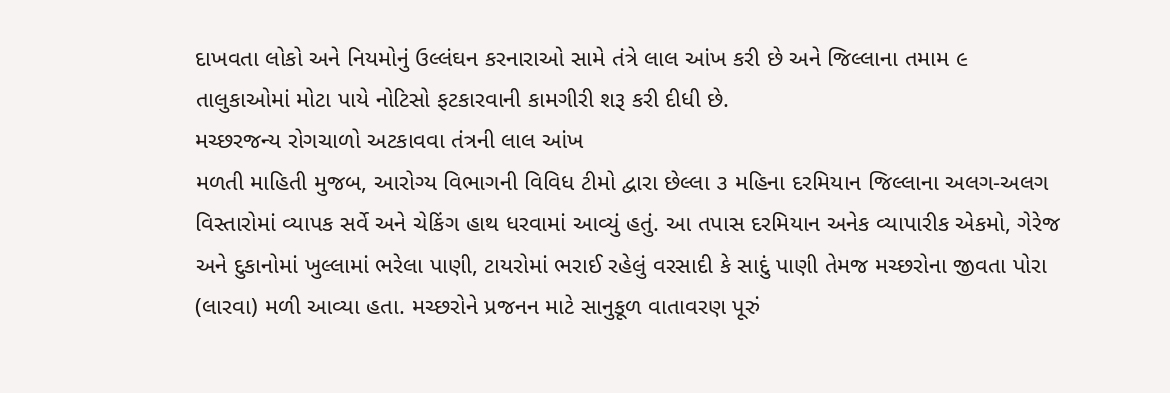દાખવતા લોકો અને નિયમોનું ઉલ્લંઘન કરનારાઓ સામે તંત્રે લાલ આંખ કરી છે અને જિલ્લાના તમામ ૯ તાલુકાઓમાં મોટા પાયે નોટિસો ફટકારવાની કામગીરી શરૂ કરી દીધી છે.
મચ્છરજન્ય રોગચાળો અટકાવવા તંત્રની લાલ આંખ
મળતી માહિતી મુજબ, આરોગ્ય વિભાગની વિવિધ ટીમો દ્વારા છેલ્લા ૩ મહિના દરમિયાન જિલ્લાના અલગ-અલગ વિસ્તારોમાં વ્યાપક સર્વે અને ચેકિંગ હાથ ધરવામાં આવ્યું હતું. આ તપાસ દરમિયાન અનેક વ્યાપારીક એકમો, ગેરેજ અને દુકાનોમાં ખુલ્લામાં ભરેલા પાણી, ટાયરોમાં ભરાઈ રહેલું વરસાદી કે સાદું પાણી તેમજ મચ્છરોના જીવતા પોરા (લારવા) મળી આવ્યા હતા. મચ્છરોને પ્રજનન માટે સાનુકૂળ વાતાવરણ પૂરું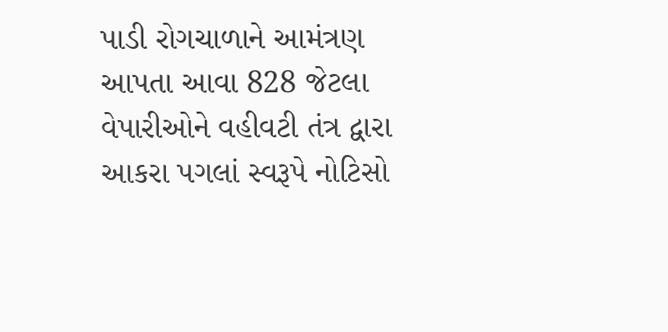પાડી રોગચાળાને આમંત્રણ આપતા આવા 828 જેટલા વેપારીઓને વહીવટી તંત્ર દ્વારા આકરા પગલાં સ્વરૂપે નોટિસો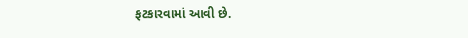ફટકારવામાં આવી છે.